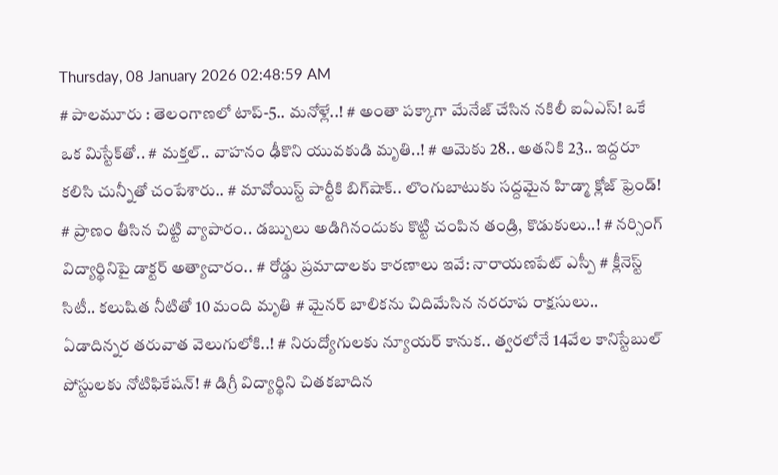Thursday, 08 January 2026 02:48:59 AM
# పాలమూరు : తెలంగాణలో టాప్-5.. మనోళ్లే..! # అంతా పక్కాగా మేనేజ్ చేసిన నకిలీ ఐఏఎస్! ఒకే ఒక మిస్టేక్‌తో.. # మక్తల్.. వాహనం ఢీకొని యువకుడి మృతి..! # ఆమెకు 28.. అతనికి 23.. ఇద్దరూ కలిసి చున్నీతో చంపేశారు.. # మావోయిస్ట్‌ పార్టీకి బిగ్‌షాక్.. లొంగుబాటుకు సద్దమైన హిడ్మా క్లోజ్ ఫ్రెండ్! # ప్రాణం తీసిన చిట్టి వ్యాపారం.. డబ్బులు అడిగినందుకు కొట్టి చంపిన తండ్రి, కొడుకులు..! # నర్సింగ్ విద్యార్థినిపై డాక్టర్ అత్యాచారం.. # రోడ్డు ప్రమాదాలకు కారణాలు ఇవే: నారాయణపేట్ ఎస్పీ # క్లీనెస్ట్ సిటీ.. కలుషిత నీటితో 10 మంది మృతి # మైనర్ బాలికను చిదిమేసిన నరరూప రాక్షసులు.. ఏడాదిన్నర తరువాత వెలుగులోకి..! # నిరుద్యోగులకు న్యూయర్ కానుక.. త్వరలోనే 14వేల కానిస్టేబుల్‌ పోస్టులకు నోటిఫికేషన్! # డిగ్రీ విద్యార్థిని చితకబాదిన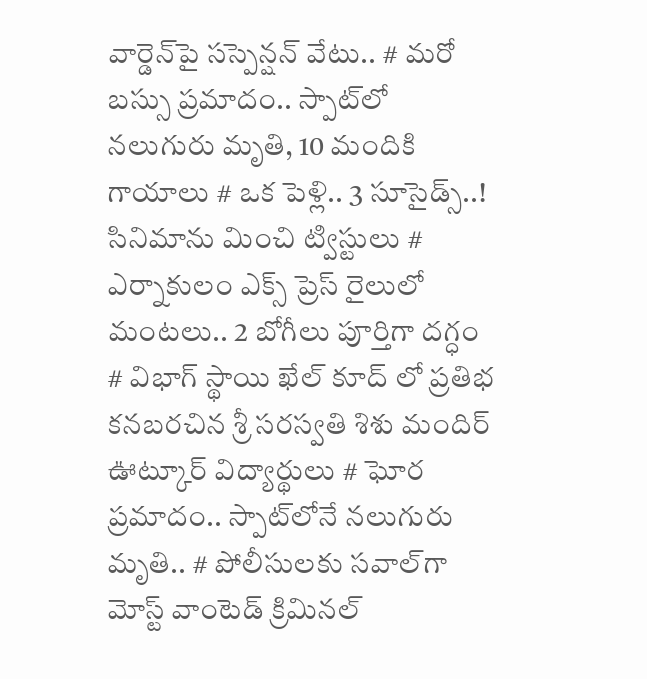వార్డెన్‌పై సస్పెన్షన్‌ వేటు.. # మరో బస్సు ప్రమాదం.. స్పాట్‌లో నలుగురు మృతి, 10 మందికి గాయాలు # ఒక పెళ్లి.. 3 సూసైడ్స్..! సినిమాను మించి ట్విస్టులు # ఎర్నాకులం ఎక్స్ ప్రెస్‌ రైలులో మంటలు.. 2 బోగీలు పూర్తిగా దగ్ధం # విభాగ్ స్థాయి ఖేల్ కూద్ లో ప్రతిభ కనబరచిన శ్రీ సరస్వతి శిశు మందిర్ ఊట్కూర్ విద్యార్థులు # ఘోర ప్రమాదం.. స్పాట్‌లోనే నలుగురు మృతి.. # పోలీసులకు సవాల్‌గా మోస్ట్ వాంటెడ్ క్రిమినల్‌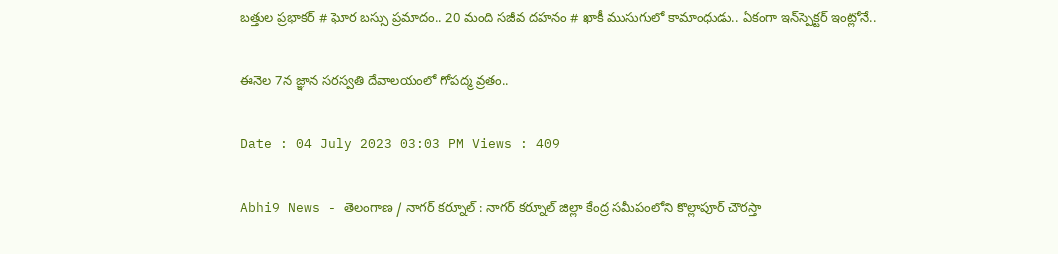బత్తుల ప్రభాకర్ # ఘోర బస్సు ప్రమాదం.. 20 మంది సజీవ దహనం # ఖాకీ ముసుగులో కామాంధుడు.. ఏకంగా ఇన్‌స్పెక్టర్ ఇంట్లోనే..

ఈనెల 7న జ్ఞాన సరస్వతి దేవాలయంలో గోపద్మ వ్రతం..

Date : 04 July 2023 03:03 PM Views : 409

Abhi9 News - తెలంగాణ / నాగర్ కర్నూల్ : నాగర్ కర్నూల్ జిల్లా కేంద్ర సమీపంలోని కొల్లాపూర్ చౌరస్తా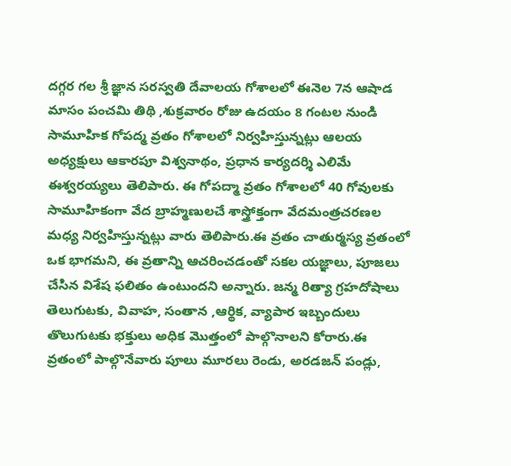దగ్గర గల శ్రీ జ్ఞాన సరస్వతి దేవాలయ గోశాలలో ఈనెల 7న ఆషాడ మాసం పంచమి తిథి ,శుక్రవారం రోజు ఉదయం 8 గంటల నుండి సామూహిక గోపద్మ వ్రతం గోశాలలో నిర్వహిస్తున్నట్లు ఆలయ అధ్యక్షులు ఆకారపూ విశ్వనాథం, ప్రధాన కార్యదర్శి ఎలిమే ఈశ్వరయ్యలు తెలిపారు. ఈ గోపద్మా వ్రతం గోశాలలో 40 గోవులకు సామూహికంగా వేద బ్రాహ్మణులచే శాస్త్రోక్తంగా వేదమంత్రచరణల మధ్య నిర్వహిస్తున్నట్లు వారు తెలిపారు.ఈ వ్రతం చాతుర్మస్య వ్రతంలో ఒక భాగమని, ఈ వ్రతాన్ని ఆచరించడంతో సకల యజ్ఞాలు, పూజలు చేసిన విశేష ఫలితం ఉంటుందని అన్నారు. జన్మ రిత్యా గ్రహదోషాలు తెలుగుటకు, వివాహ, సంతాన ,ఆర్థిక, వ్యాపార ఇబ్బందులు తొలుగుటకు భక్తులు అధిక మొత్తంలో పాల్గొనాలని కోరారు.ఈ వ్రతంలో పాల్గొనేవారు పూలు మూరలు రెండు, అరడజన్ పండ్లు,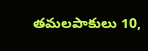తమలపాకులు 10,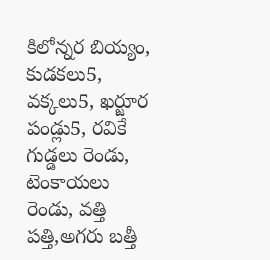కిలోన్నర బియ్యం, కుడకలు5, వక్కలు5, ఖర్జూర పండ్లు5, రవికే గుడ్డలు రెండు, టెంకాయలు రెండు, వత్తి పత్తి,అగరు బత్తీ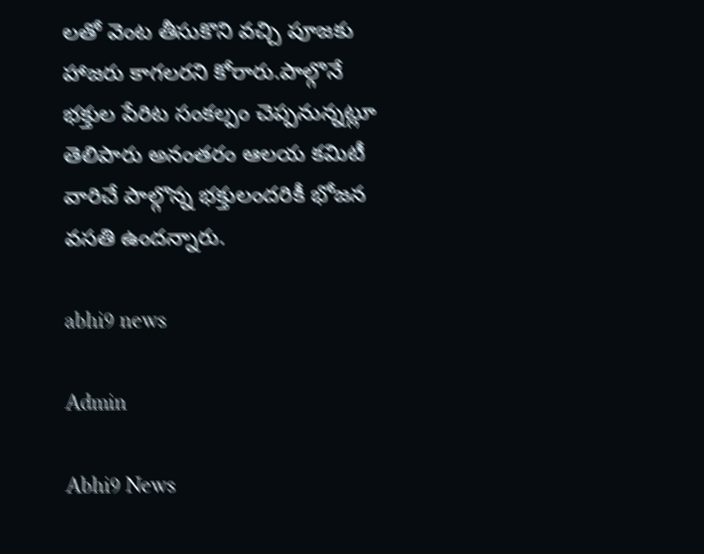లతో వెంట తీసుకొని వచ్చి పూజకు హాజరు కాగలరని కోరారు.పాల్గొనే భక్తుల పేరిట సంకల్పం చెప్పనున్నట్లూ తెలిపారు అనంతరం ఆలయ కమిటీ వారిచే పాల్గొన్న భక్తులందరికీ భోజన వసతి ఉందన్నారు.

abhi9 news

Admin

Abhi9 News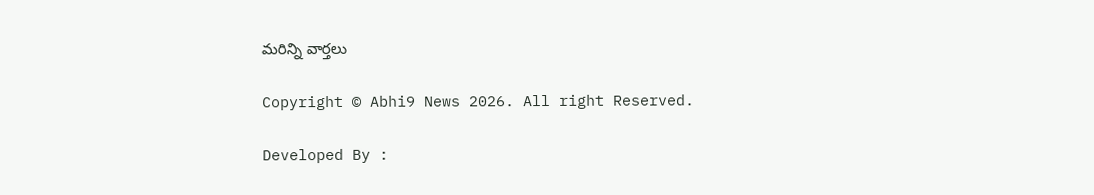మరిన్ని వార్తలు

Copyright © Abhi9 News 2026. All right Reserved.

Developed By :